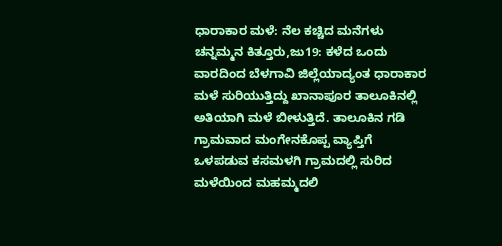ಧಾರಾಕಾರ ಮಳೆ: ನೆಲ ಕಚ್ಚಿದ ಮನೆಗಳು
ಚನ್ನಮ್ಮನ ಕಿತ್ತೂರು,ಜು19: ಕಳೆದ ಒಂದು ವಾರದಿಂದ ಬೆಳಗಾವಿ ಜಿಲ್ಲೆಯಾದ್ಯಂತ ಧಾರಾಕಾರ ಮಳೆ ಸುರಿಯುತ್ತಿದ್ದು ಖಾನಾಪೂರ ತಾಲೂಕಿನಲ್ಲಿ ಅತಿಯಾಗಿ ಮಳೆ ಬೀಳುತ್ತಿದೆ. ತಾಲೂಕಿನ ಗಡಿ ಗ್ರಾಮವಾದ ಮಂಗೇನಕೊಪ್ಪ ವ್ಯಾಪ್ತಿಗೆ ಒಳಪಡುವ ಕಸಮಳಗಿ ಗ್ರಾಮದಲ್ಲಿ ಸುರಿದ ಮಳೆಯಿಂದ ಮಹಮ್ಮದಲಿ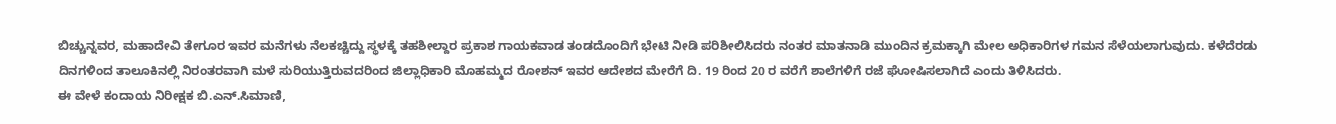ಬಿಚ್ಚುನ್ನವರ, ಮಹಾದೇವಿ ತೇಗೂರ ಇವರ ಮನೆಗಳು ನೆಲಕಚ್ಚಿದ್ದು ಸ್ಥಳಕ್ಕೆ ತಹಶೀಲ್ದಾರ ಪ್ರಕಾಶ ಗಾಯಕವಾಡ ತಂಡದೊಂದಿಗೆ ಭೇಟಿ ನೀಡಿ ಪರಿಶೀಲಿಸಿದರು ನಂತರ ಮಾತನಾಡಿ ಮುಂದಿನ ಕ್ರಮಕ್ಕಾಗಿ ಮೇಲ ಅಧಿಕಾರಿಗಳ ಗಮನ ಸೆಳೆಯಲಾಗುವುದು. ಕಳೆದೆರಡು ದಿನಗಳಿಂದ ತಾಲೂಕಿನಲ್ಲಿ ನಿರಂತರವಾಗಿ ಮಳೆ ಸುರಿಯುತ್ತಿರುವದರಿಂದ ಜಿಲ್ಲಾಧಿಕಾರಿ ಮೊಹಮ್ಮದ ರೋಶನ್ ಇವರ ಆದೇಶದ ಮೇರೆಗೆ ದಿ. 19 ರಿಂದ 20 ರ ವರೆಗೆ ಶಾಲೆಗಳಿಗೆ ರಜೆ ಘೋಷಿಸಲಾಗಿದೆ ಎಂದು ತಿಳಿಸಿದರು.
ಈ ವೇಳೆ ಕಂದಾಯ ನಿರೀಕ್ಷಕ ಬಿ.ಎನ್.ಸಿಮಾಣಿ,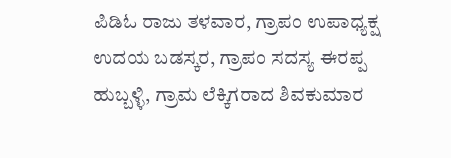ಪಿಡಿಓ ರಾಜು ತಳವಾರ, ಗ್ರಾಪಂ ಉಪಾಧ್ಯಕ್ಷ ಉದಯ ಬಡಸ್ಕರ, ಗ್ರಾಪಂ ಸದಸ್ಯ ಈರಪ್ಪ ಹುಬ್ಬಳ್ಳಿ, ಗ್ರಾಮ ಲೆಕ್ಕಿಗರಾದ ಶಿವಕುಮಾರ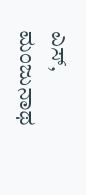ಎಸ್, ಮಂಜುನಾಥ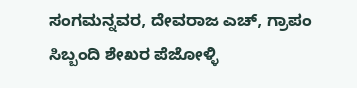ಸಂಗಮನ್ನವರ, ದೇವರಾಜ ಎಚ್, ಗ್ರಾಪಂ ಸಿಬ್ಬಂದಿ ಶೇಖರ ಪೆಜೋಳ್ಳಿ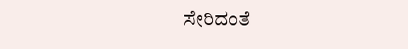ಸೇರಿದಂತೆ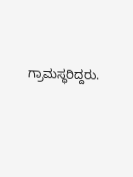ಗ್ರಾಮಸ್ಥರಿದ್ದರು.